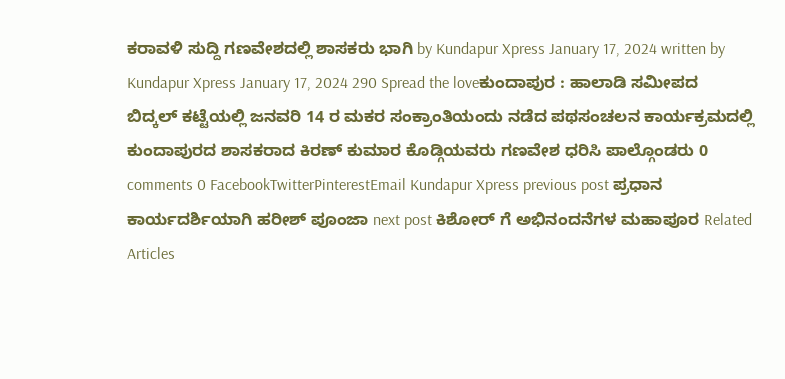ಕರಾವಳಿ ಸುದ್ದಿ ಗಣವೇಶದಲ್ಲಿ ಶಾಸಕರು ಭಾಗಿ by Kundapur Xpress January 17, 2024 written by Kundapur Xpress January 17, 2024 290 Spread the loveಕುಂದಾಪುರ : ಹಾಲಾಡಿ ಸಮೀಪದ ಬಿದ್ಕಲ್ ಕಟ್ಟೆಯಲ್ಲಿ ಜನವರಿ 14 ರ ಮಕರ ಸಂಕ್ರಾಂತಿಯಂದು ನಡೆದ ಪಥಸಂಚಲನ ಕಾರ್ಯಕ್ರಮದಲ್ಲಿ ಕುಂದಾಪುರದ ಶಾಸಕರಾದ ಕಿರಣ್ ಕುಮಾರ ಕೊಡ್ಗಿಯವರು ಗಣವೇಶ ಧರಿಸಿ ಪಾಲ್ಗೊಂಡರು 0 comments 0 FacebookTwitterPinterestEmail Kundapur Xpress previous post ಪ್ರಧಾನ ಕಾರ್ಯದರ್ಶಿಯಾಗಿ ಹರೀಶ್ ಪೂಂಜಾ next post ಕಿಶೋರ್ ಗೆ ಅಭಿನಂದನೆಗಳ ಮಹಾಪೂರ Related Articles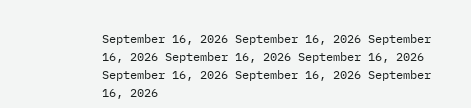September 16, 2026 September 16, 2026 September 16, 2026 September 16, 2026 September 16, 2026 September 16, 2026 September 16, 2026 September 16, 2026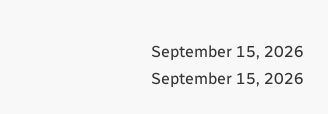September 15, 2026 September 15, 2026